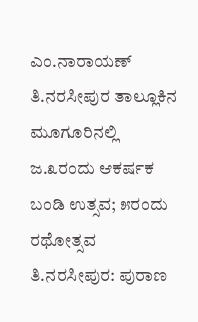ಎಂ.ನಾರಾಯಣ್
ತಿ.ನರಸೀಪುರ ತಾಲ್ಲೂಕಿನ ಮೂಗೂರಿನಲ್ಲಿ ಜ.೩ರಂದು ಆಕರ್ಷಕ ಬಂಡಿ ಉತ್ಸವ; ೫ರಂದು ರಥೋತ್ಸವ
ತಿ.ನರಸೀಪುರ: ಪುರಾಣ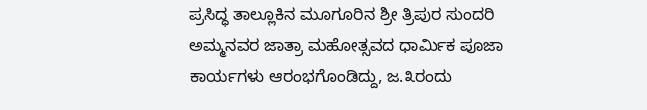ಪ್ರಸಿದ್ಧ ತಾಲ್ಲೂಕಿನ ಮೂಗೂರಿನ ಶ್ರೀ ತ್ರಿಪುರ ಸುಂದರಿ ಅಮ್ಮನವರ ಜಾತ್ರಾ ಮಹೋತ್ಸವದ ಧಾರ್ಮಿಕ ಪೂಜಾ ಕಾರ್ಯಗಳು ಆರಂಭಗೊಂಡಿದ್ದು, ಜ.೩ರಂದು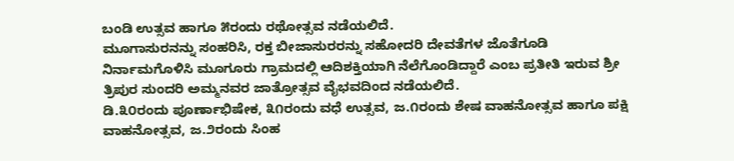ಬಂಡಿ ಉತ್ಸವ ಹಾಗೂ ೫ರಂದು ರಥೋತ್ಸವ ನಡೆಯಲಿದೆ.
ಮೂಗಾಸುರನನ್ನು ಸಂಹರಿಸಿ, ರಕ್ತ ಬೀಜಾಸುರರನ್ನು ಸಹೋದರಿ ದೇವತೆಗಳ ಜೊತೆಗೂಡಿ ನಿರ್ನಾಮಗೊಳಿಸಿ ಮೂಗೂರು ಗ್ರಾಮದಲ್ಲಿ ಆದಿಶಕ್ತಿಯಾಗಿ ನೆಲೆಗೊಂಡಿದ್ದಾರೆ ಎಂಬ ಪ್ರತೀತಿ ಇರುವ ಶ್ರೀ ತ್ರಿಪುರ ಸುಂದರಿ ಅಮ್ಮನವರ ಜಾತ್ರೋತ್ಸವ ವೈಭವದಿಂದ ನಡೆಯಲಿದೆ.
ಡಿ.೩೦ರಂದು ಪೂರ್ಣಾಭಿಷೇಕ, ೩೧ರಂದು ವಧೆ ಉತ್ಸವ, ಜ.೧ರಂದು ಶೇಷ ವಾಹನೋತ್ಸವ ಹಾಗೂ ಪಕ್ಷಿ ವಾಹನೋತ್ಸವ, ಜ.೨ರಂದು ಸಿಂಹ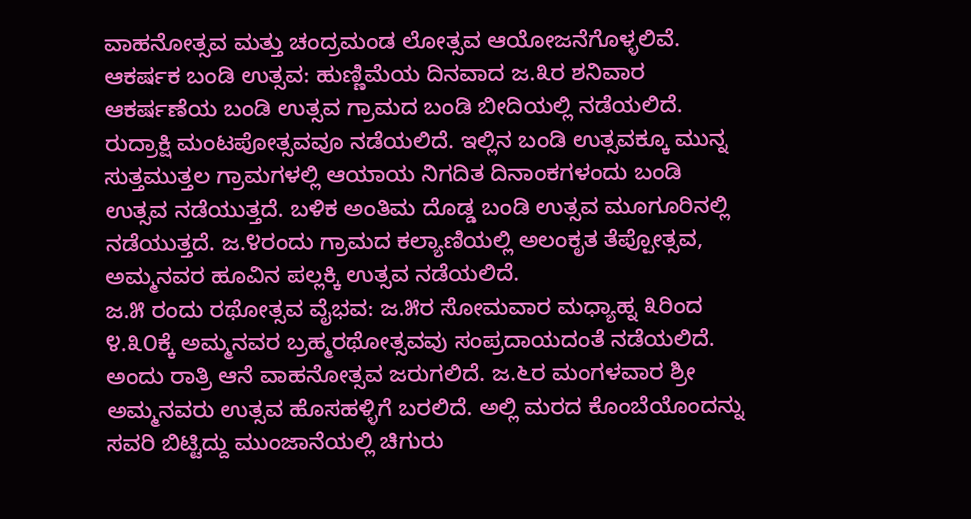ವಾಹನೋತ್ಸವ ಮತ್ತು ಚಂದ್ರಮಂಡ ಲೋತ್ಸವ ಆಯೋಜನೆಗೊಳ್ಳಲಿವೆ.
ಆಕರ್ಷಕ ಬಂಡಿ ಉತ್ಸವ: ಹುಣ್ಣಿಮೆಯ ದಿನವಾದ ಜ.೩ರ ಶನಿವಾರ ಆಕರ್ಷಣೆಯ ಬಂಡಿ ಉತ್ಸವ ಗ್ರಾಮದ ಬಂಡಿ ಬೀದಿಯಲ್ಲಿ ನಡೆಯಲಿದೆ. ರುದ್ರಾಕ್ಷಿ ಮಂಟಪೋತ್ಸವವೂ ನಡೆಯಲಿದೆ. ಇಲ್ಲಿನ ಬಂಡಿ ಉತ್ಸವಕ್ಕೂ ಮುನ್ನ ಸುತ್ತಮುತ್ತಲ ಗ್ರಾಮಗಳಲ್ಲಿ ಆಯಾಯ ನಿಗದಿತ ದಿನಾಂಕಗಳಂದು ಬಂಡಿ ಉತ್ಸವ ನಡೆಯುತ್ತದೆ. ಬಳಿಕ ಅಂತಿಮ ದೊಡ್ಡ ಬಂಡಿ ಉತ್ಸವ ಮೂಗೂರಿನಲ್ಲಿ ನಡೆಯುತ್ತದೆ. ಜ.೪ರಂದು ಗ್ರಾಮದ ಕಲ್ಯಾಣಿಯಲ್ಲಿ ಅಲಂಕೃತ ತೆಪ್ಪೋತ್ಸವ, ಅಮ್ಮನವರ ಹೂವಿನ ಪಲ್ಲಕ್ಕಿ ಉತ್ಸವ ನಡೆಯಲಿದೆ.
ಜ.೫ ರಂದು ರಥೋತ್ಸವ ವೈಭವ: ಜ.೫ರ ಸೋಮವಾರ ಮಧ್ಯಾಹ್ನ ೩ರಿಂದ ೪.೩೦ಕ್ಕೆ ಅಮ್ಮನವರ ಬ್ರಹ್ಮರಥೋತ್ಸವವು ಸಂಪ್ರದಾಯದಂತೆ ನಡೆಯಲಿದೆ. ಅಂದು ರಾತ್ರಿ ಆನೆ ವಾಹನೋತ್ಸವ ಜರುಗಲಿದೆ. ಜ.೬ರ ಮಂಗಳವಾರ ಶ್ರೀ ಅಮ್ಮನವರು ಉತ್ಸವ ಹೊಸಹಳ್ಳಿಗೆ ಬರಲಿದೆ. ಅಲ್ಲಿ ಮರದ ಕೊಂಬೆಯೊಂದನ್ನು ಸವರಿ ಬಿಟ್ಟಿದ್ದು ಮುಂಜಾನೆಯಲ್ಲಿ ಚಿಗುರು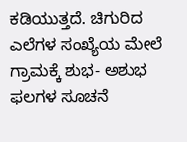ಕಡಿಯುತ್ತದೆ. ಚಿಗುರಿದ ಎಲೆಗಳ ಸಂಖ್ಯೆಯ ಮೇಲೆ ಗ್ರಾಮಕ್ಕೆ ಶುಭ- ಅಶುಭ ಫಲಗಳ ಸೂಚನೆ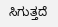ಸಿಗುತ್ತದೆ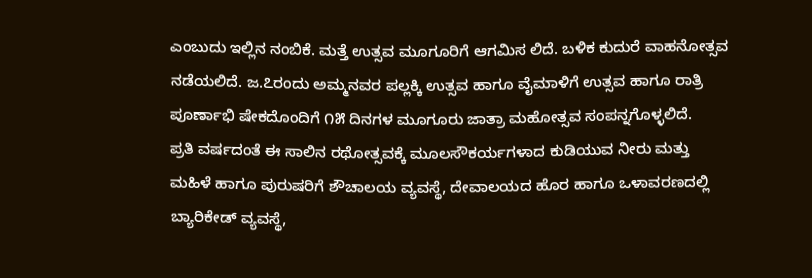ಎಂಬುದು ಇಲ್ಲಿನ ನಂಬಿಕೆ. ಮತ್ತೆ ಉತ್ಸವ ಮೂಗೂರಿಗೆ ಆಗಮಿಸ ಲಿದೆ. ಬಳಿಕ ಕುದುರೆ ವಾಹನೋತ್ಸವ ನಡೆಯಲಿದೆ. ಜ.೭ರಂದು ಅಮ್ಮನವರ ಪಲ್ಲಕ್ಕಿ ಉತ್ಸವ ಹಾಗೂ ವೈಮಾಳಿಗೆ ಉತ್ಸವ ಹಾಗೂ ರಾತ್ರಿ ಪೂರ್ಣಾಭಿ ಷೇಕದೊಂದಿಗೆ ೧೫ ದಿನಗಳ ಮೂಗೂರು ಜಾತ್ರಾ ಮಹೋತ್ಸವ ಸಂಪನ್ನಗೊಳ್ಳಲಿದೆ.
ಪ್ರತಿ ವರ್ಷದಂತೆ ಈ ಸಾಲಿನ ರಥೋತ್ಸವಕ್ಕೆ ಮೂಲಸೌಕರ್ಯಗಳಾದ ಕುಡಿಯುವ ನೀರು ಮತ್ತು ಮಹಿಳೆ ಹಾಗೂ ಪುರುಷರಿಗೆ ಶೌಚಾಲಯ ವ್ಯವಸ್ಥೆ, ದೇವಾಲಯದ ಹೊರ ಹಾಗೂ ಒಳಾವರಣದಲ್ಲಿ ಬ್ಯಾರಿಕೇಡ್ ವ್ಯವಸ್ಥೆ,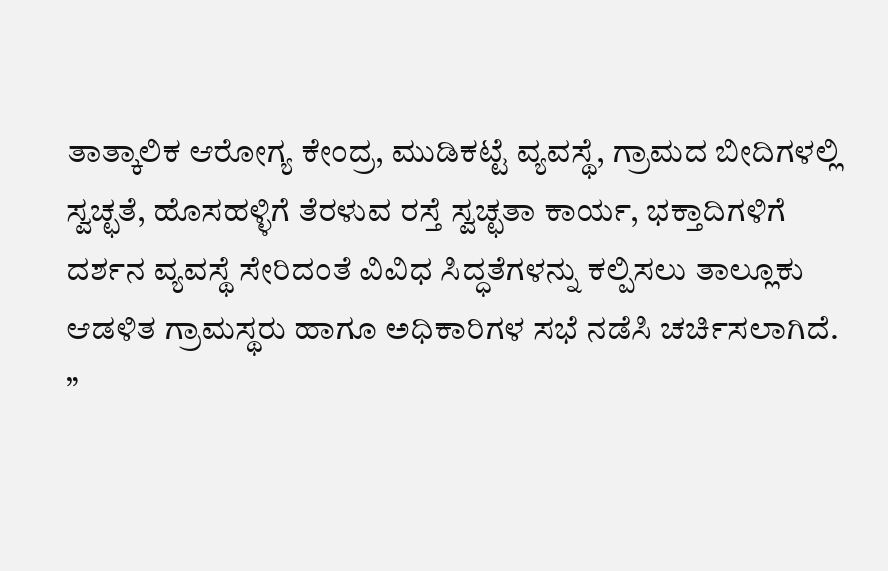ತಾತ್ಕಾಲಿಕ ಆರೋಗ್ಯ ಕೇಂದ್ರ, ಮುಡಿಕಟ್ಟೆ ವ್ಯವಸ್ಥೆ, ಗ್ರಾಮದ ಬೀದಿಗಳಲ್ಲಿ ಸ್ವಚ್ಛತೆ, ಹೊಸಹಳ್ಳಿಗೆ ತೆರಳುವ ರಸ್ತೆ ಸ್ವಚ್ಛತಾ ಕಾರ್ಯ, ಭಕ್ತಾದಿಗಳಿಗೆ ದರ್ಶನ ವ್ಯವಸ್ಥೆ ಸೇರಿದಂತೆ ವಿವಿಧ ಸಿದ್ಧತೆಗಳನ್ನು ಕಲ್ಪಿಸಲು ತಾಲ್ಲೂಕು ಆಡಳಿತ ಗ್ರಾಮಸ್ಥರು ಹಾಗೂ ಅಧಿಕಾರಿಗಳ ಸಭೆ ನಡೆಸಿ ಚರ್ಚಿಸಲಾಗಿದೆ.
”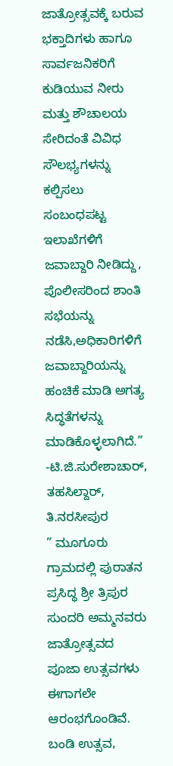ಜಾತ್ರೋತ್ಸವಕ್ಕೆ ಬರುವ ಭಕ್ತಾದಿಗಳು ಹಾಗೂ ಸಾರ್ವಜನಿಕರಿಗೆ ಕುಡಿಯುವ ನೀರು ಮತ್ತು ಶೌಚಾಲಯ ಸೇರಿದಂತೆ ವಿವಿಧ ಸೌಲಭ್ಯಗಳನ್ನು ಕಲ್ಪಿಸಲು ಸಂಬಂಧಪಟ್ಟ ಇಲಾಖೆಗಳಿಗೆ ಜವಾಬ್ದಾರಿ ನೀಡಿದ್ದು, ಪೊಲೀಸರಿಂದ ಶಾಂತಿ ಸಭೆಯನ್ನು ನಡೆಸಿ,ಅಧಿಕಾರಿಗಳಿಗೆ ಜವಾಬ್ದಾರಿಯನ್ನು ಹಂಚಿಕೆ ಮಾಡಿ ಅಗತ್ಯ ಸಿದ್ಧತೆಗಳನ್ನು ಮಾಡಿಕೊಳ್ಳಲಾಗಿದೆ.”
-ಟಿ.ಜಿ.ಸುರೇಶಾಚಾರ್, ತಹಸಿಲ್ದಾರ್, ತಿ.ನರಸೀಪುರ
” ಮೂಗೂರು ಗ್ರಾಮದಲ್ಲಿ ಪುರಾತನ ಪ್ರಸಿದ್ಧ ಶ್ರೀ ತ್ರಿಪುರ ಸುಂದರಿ ಅಮ್ಮನವರು ಜಾತ್ರೋತ್ಸವದ ಪೂಜಾ ಉತ್ಸವಗಳು ಈಗಾಗಲೇ ಆರಂಭಗೊಂಡಿವೆ. ಬಂಡಿ ಉತ್ಸವ,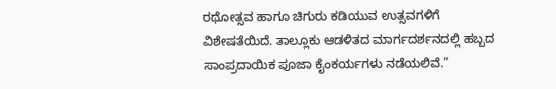ರಥೋತ್ಸವ ಹಾಗೂ ಚಿಗುರು ಕಡಿಯುವ ಉತ್ಸವಗಳಿಗೆ ವಿಶೇಷತೆಯಿದೆ. ತಾಲ್ಲೂಕು ಆಡಳಿತದ ಮಾರ್ಗದರ್ಶನದಲ್ಲಿ ಹಬ್ಬದ ಸಾಂಪ್ರದಾಯಿಕ ಪೂಜಾ ಕೈಂಕರ್ಯಗಳು ನಡೆಯಲಿವೆ.”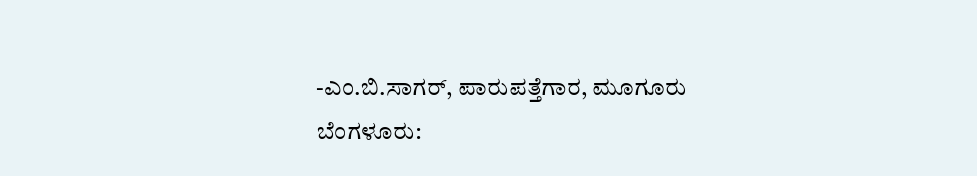-ಎಂ.ಬಿ.ಸಾಗರ್, ಪಾರುಪತ್ತೆಗಾರ, ಮೂಗೂರು
ಬೆಂಗಳೂರು: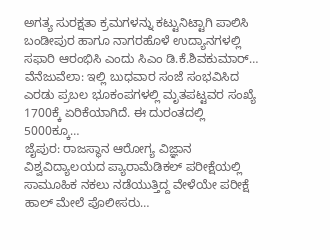ಅಗತ್ಯ ಸುರಕ್ಷತಾ ಕ್ರಮಗಳನ್ನು ಕಟ್ಟುನಿಟ್ಟಾಗಿ ಪಾಲಿಸಿ ಬಂಡೀಪುರ ಹಾಗೂ ನಾಗರಹೊಳೆ ಉದ್ಯಾನಗಳಲ್ಲಿ ಸಫಾರಿ ಆರಂಭಿಸಿ ಎಂದು ಸಿಎಂ ಡಿ.ಕೆ.ಶಿವಕುಮಾರ್…
ವೆನೆಜುವೆಲಾ: ಇಲ್ಲಿ ಬುಧವಾರ ಸಂಜೆ ಸಂಭವಿಸಿದ ಎರಡು ಪ್ರಬಲ ಭೂಕಂಪಗಳಲ್ಲಿ ಮೃತಪಟ್ಟವರ ಸಂಖ್ಯೆ 1700ಕ್ಕೆ ಏರಿಕೆಯಾಗಿದೆ. ಈ ದುರಂತದಲ್ಲಿ 5000ಕ್ಕೂ…
ಜೈಪುರ: ರಾಜಸ್ಥಾನ ಆರೋಗ್ಯ ವಿಜ್ಞಾನ ವಿಶ್ವವಿದ್ಯಾಲಯದ ಪ್ಯಾರಾಮೆಡಿಕಲ್ ಪರೀಕ್ಷೆಯಲ್ಲಿ ಸಾಮೂಹಿಕ ನಕಲು ನಡೆಯುತ್ತಿದ್ದ ವೇಳೆಯೇ ಪರೀಕ್ಷೆ ಹಾಲ್ ಮೇಲೆ ಪೊಲೀಸರು…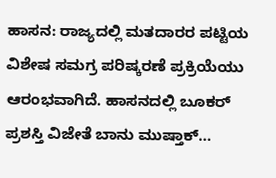ಹಾಸನ: ರಾಜ್ಯದಲ್ಲಿ ಮತದಾರರ ಪಟ್ಟಿಯ ವಿಶೇಷ ಸಮಗ್ರ ಪರಿಷ್ಕರಣೆ ಪ್ರಕ್ರಿಯೆಯು ಆರಂಭವಾಗಿದೆ. ಹಾಸನದಲ್ಲಿ ಬೂಕರ್ ಪ್ರಶಸ್ತಿ ವಿಜೇತೆ ಬಾನು ಮುಷ್ತಾಕ್…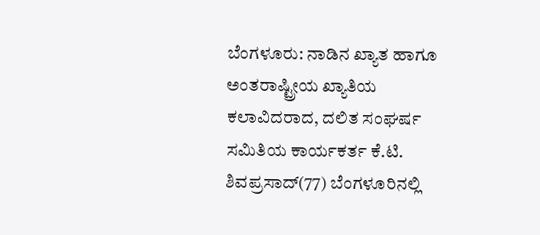ಬೆಂಗಳೂರು: ನಾಡಿನ ಖ್ಯಾತ ಹಾಗೂ ಅಂತರಾಷ್ಟ್ರೀಯ ಖ್ಯಾತಿಯ ಕಲಾವಿದರಾದ, ದಲಿತ ಸಂಘರ್ಷ ಸಮಿತಿಯ ಕಾರ್ಯಕರ್ತ ಕೆ.ಟಿ. ಶಿವಪ್ರಸಾದ್(77) ಬೆಂಗಳೂರಿನಲ್ಲಿ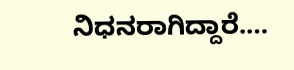ನಿಧನರಾಗಿದ್ದಾರೆ.…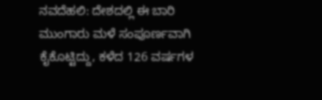ನವದೆಹಲಿ: ದೇಶದಲ್ಲಿ ಈ ಬಾರಿ ಮುಂಗಾರು ಮಳೆ ಸಂಪೂರ್ಣವಾಗಿ ಕೈಕೊಟ್ಟಿದ್ದು, ಕಳೆದ 126 ವರ್ಷಗಳ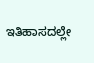ಇತಿಹಾಸದಲ್ಲೇ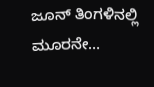ಜೂನ್ ತಿಂಗಳಿನಲ್ಲಿ ಮೂರನೇ…